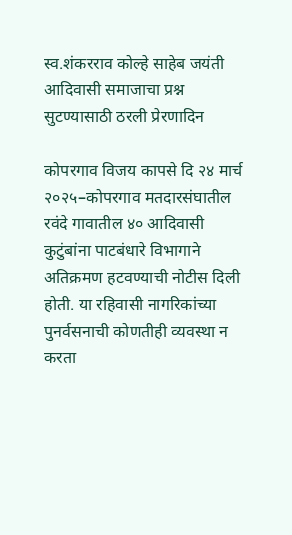स्व.शंकरराव कोल्हे साहेब जयंती आदिवासी समाजाचा प्रश्न सुटण्यासाठी ठरली प्रेरणादिन

कोपरगाव विजय कापसे दि २४ मार्च २०२५–कोपरगाव मतदारसंघातील रवंदे गावातील ४० आदिवासी कुटुंबांना पाटबंधारे विभागाने अतिक्रमण हटवण्याची नोटीस दिली होती. या रहिवासी नागरिकांच्या पुनर्वसनाची कोणतीही व्यवस्था न करता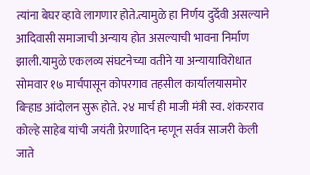त्यांना बेघर व्हावे लागणार होते.त्यामुळे हा निर्णय दुर्देवी असल्याने आदिवासी समाजाची अन्याय होत असल्याची भावना निर्माण झाली.यामुळे एकलव्य संघटनेच्या वतीने या अन्यायाविरोधात सोमवार १७ मार्चपासून कोपरगाव तहसील कार्यालयासमोर बिऱ्हाड आंदोलन सुरू होते. २४ मार्च ही माजी मंत्री स्व. शंकरराव कोल्हे साहेब यांची जयंती प्रेरणादिन म्हणून सर्वत्र साजरी केली जाते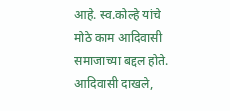आहे. स्व.कोल्हे यांचे मोठे काम आदिवासी समाजाच्या बद्दल होते. आदिवासी दाखले,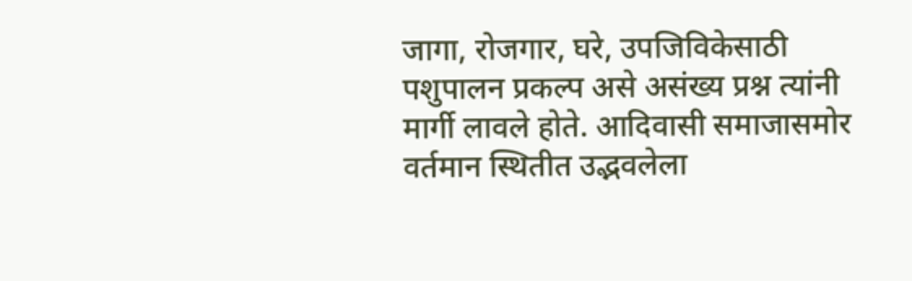जागा, रोजगार, घरे, उपजिविकेसाठी पशुपालन प्रकल्प असे असंख्य प्रश्न त्यांनी मार्गी लावले होते. आदिवासी समाजासमोर वर्तमान स्थितीत उद्भवलेला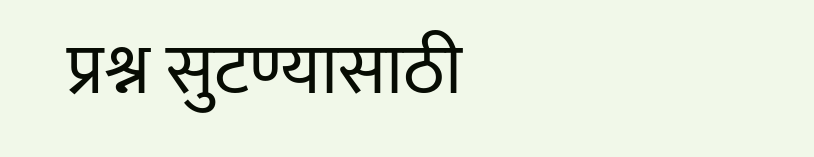प्रश्न सुटण्यासाठी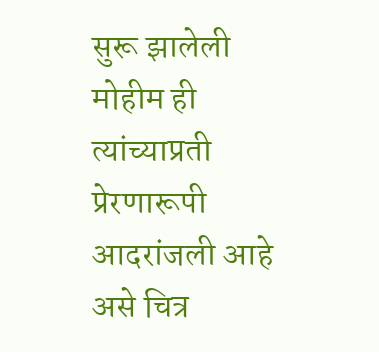सुरू झालेली मोहीम ही त्यांच्याप्रती प्रेरणारूपी आदरांजली आहे असे चित्र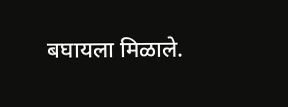बघायला मिळाले.